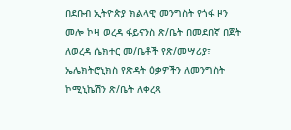በደቡብ ኢትዮጵያ ክልላዊ መንግስት የጎፋ ዞን መሎ ኮዛ ወረዳ ፋይናንስ ጽ/ቤት በመደበኛ በጀት ለወረዳ ሴክተር መ/ቤቶች የጽ/መሣሪያ፣ ኤሌክትሮኒክስ የጽዳት ዕቃዎችን ለመንግስት ኮሚኒኬሽን ጽ/ቤት ለቀረጻ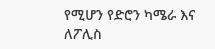የሚሆን የድሮን ካሜራ እና ለፖሊስ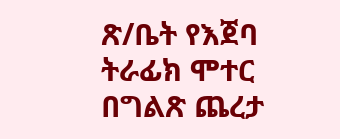ጽ/ቤት የእጀባ ትራፊክ ሞተር በግልጽ ጨረታ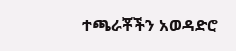ተጫራቾችን አወዳድሮ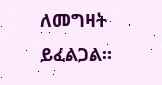ለመግዛት ይፈልጋል።